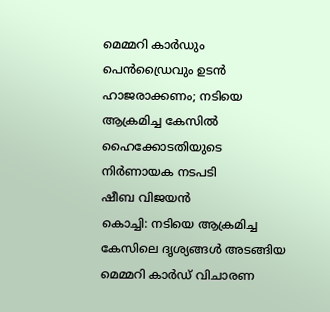മെമ്മറി കാർഡും പെൻഡ്രൈവും ഉടൻ ഹാജരാക്കണം; നടിയെ ആക്രമിച്ച കേസിൽ ഹൈക്കോടതിയുടെ നിർണായക നടപടി
ഷീബ വിജയൻ
കൊച്ചി: നടിയെ ആക്രമിച്ച കേസിലെ ദൃശ്യങ്ങൾ അടങ്ങിയ മെമ്മറി കാർഡ് വിചാരണ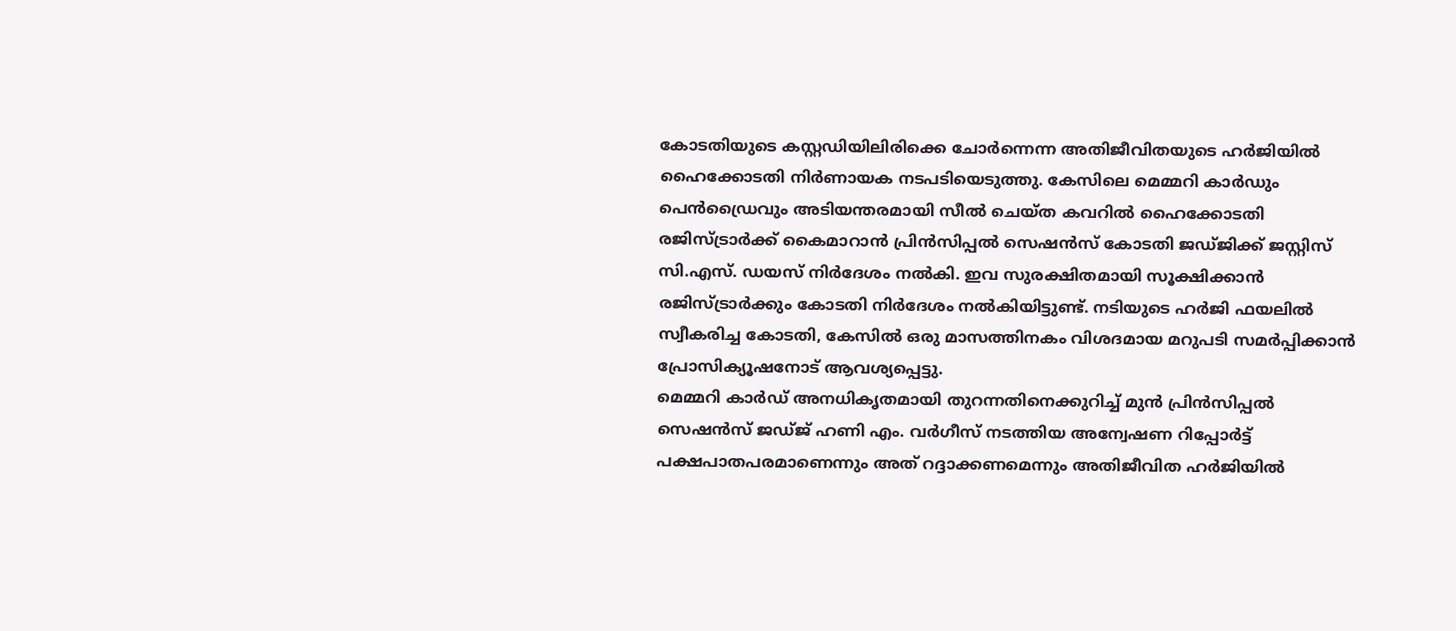കോടതിയുടെ കസ്റ്റഡിയിലിരിക്കെ ചോർന്നെന്ന അതിജീവിതയുടെ ഹർജിയിൽ ഹൈക്കോടതി നിർണായക നടപടിയെടുത്തു. കേസിലെ മെമ്മറി കാർഡും പെൻഡ്രൈവും അടിയന്തരമായി സീൽ ചെയ്ത കവറിൽ ഹൈക്കോടതി രജിസ്ട്രാർക്ക് കൈമാറാൻ പ്രിൻസിപ്പൽ സെഷൻസ് കോടതി ജഡ്ജിക്ക് ജസ്റ്റിസ് സി.എസ്. ഡയസ് നിർദേശം നൽകി. ഇവ സുരക്ഷിതമായി സൂക്ഷിക്കാൻ രജിസ്ട്രാർക്കും കോടതി നിർദേശം നൽകിയിട്ടുണ്ട്. നടിയുടെ ഹർജി ഫയലിൽ സ്വീകരിച്ച കോടതി, കേസിൽ ഒരു മാസത്തിനകം വിശദമായ മറുപടി സമർപ്പിക്കാൻ പ്രോസിക്യൂഷനോട് ആവശ്യപ്പെട്ടു.
മെമ്മറി കാർഡ് അനധികൃതമായി തുറന്നതിനെക്കുറിച്ച് മുൻ പ്രിൻസിപ്പൽ സെഷൻസ് ജഡ്ജ് ഹണി എം. വർഗീസ് നടത്തിയ അന്വേഷണ റിപ്പോർട്ട് പക്ഷപാതപരമാണെന്നും അത് റദ്ദാക്കണമെന്നും അതിജീവിത ഹർജിയിൽ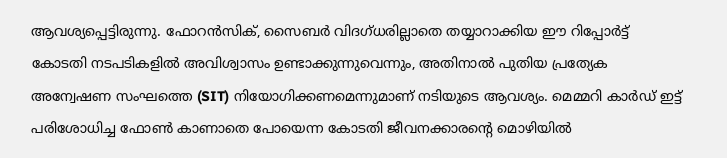ആവശ്യപ്പെട്ടിരുന്നു. ഫോറൻസിക്, സൈബർ വിദഗ്ധരില്ലാതെ തയ്യാറാക്കിയ ഈ റിപ്പോർട്ട് കോടതി നടപടികളിൽ അവിശ്വാസം ഉണ്ടാക്കുന്നുവെന്നും, അതിനാൽ പുതിയ പ്രത്യേക അന്വേഷണ സംഘത്തെ (SIT) നിയോഗിക്കണമെന്നുമാണ് നടിയുടെ ആവശ്യം. മെമ്മറി കാർഡ് ഇട്ട് പരിശോധിച്ച ഫോൺ കാണാതെ പോയെന്ന കോടതി ജീവനക്കാരന്റെ മൊഴിയിൽ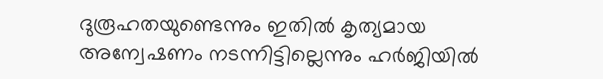ദുരൂഹതയുണ്ടെന്നും ഇതിൽ കൃത്യമായ അന്വേഷണം നടന്നിട്ടില്ലെന്നും ഹർജിയിൽ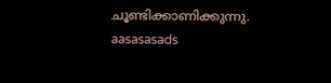ചൂണ്ടിക്കാണിക്കുന്നു.
aasasasads